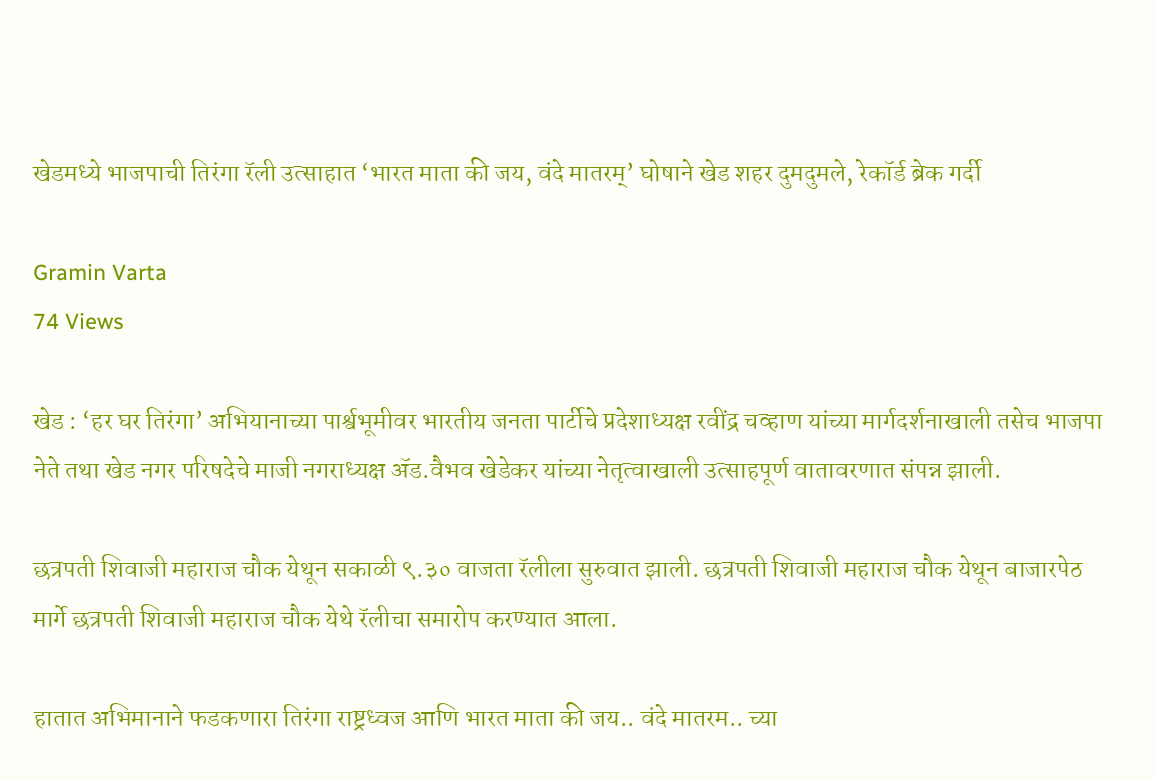खेडमध्ये भाजपाची तिरंगा रॅली उत्साहात ‘भारत माता की जय, वंदे मातरम्’ घोषाने खेड शहर दुमदुमले, रेकॉर्ड ब्रेक गर्दी

Gramin Varta
74 Views

खेड : ‘हर घर तिरंगा’ अभियानाच्या पार्श्वभूमीवर भारतीय जनता पार्टीचे प्रदेशाध्यक्ष रवींद्र चव्हाण यांच्या मार्गदर्शनाखाली तसेच भाजपा नेते तथा खेड नगर परिषदेचे माजी नगराध्यक्ष ॲड.वैभव खेडेकर यांच्या नेतृत्वाखाली उत्साहपूर्ण वातावरणात संपन्न झाली.

छत्रपती शिवाजी महाराज चौक येथून सकाळी ९.३० वाजता रॅलीला सुरुवात झाली. छत्रपती शिवाजी महाराज चौक येथून बाजारपेठ मार्गे छत्रपती शिवाजी महाराज चौक येथे रॅलीचा समारोप करण्यात आला.

हातात अभिमानाने फडकणारा तिरंगा राष्ट्रध्वज आणि भारत माता की जय.. वंदे मातरम.. च्या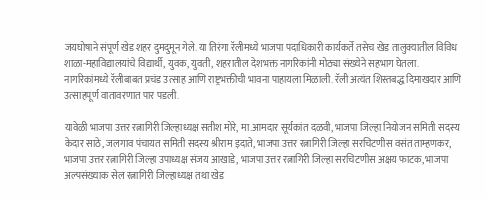जयघोषाने संपूर्ण खेड शहर दुमदुमून गेले. या तिरंगा रॅलीमध्ये भाजपा पदाधिकारी कार्यकर्ते तसेच खेड तालुक्यातील विविध शाळा-महाविद्यालयांचे विद्यार्थी, युवक, युवती, शहरातील देशभक्त नागरिकांनी मोठ्या संख्येने सहभाग घेतला. नागरिकांमध्ये रॅलीबाबत प्रचंड उत्साह आणि राष्ट्रभक्तीची भावना पाहायला मिळाली. रॅली अत्यंत शिस्तबद्ध दिमाखदार आणि उत्साहपूर्ण वातावरणात पार पडली.

यावेळी भाजपा उत्तर रत्नागिरी जिल्हाध्यक्ष सतीश मोरे, मा.आमदार सूर्यकांत दळवी, भाजपा जिल्हा नियोजन समिती सदस्य केदार साठे, जलगाव पंचायत समिती सदस्य श्रीराम इदाते, भाजपा उत्तर रत्नागिरी जिल्हा सरचिटणीस वसंत ताम्हणकर, भाजपा उत्तर रत्नागिरी जिल्हा उपाध्यक्ष संजय आखाडे, भाजपा उत्तर रत्नागिरी जिल्हा सरचिटणीस अक्षय फाटक, भाजपा अल्पसंख्याक सेल रत्नागिरी जिल्हाध्यक्ष तथा खेड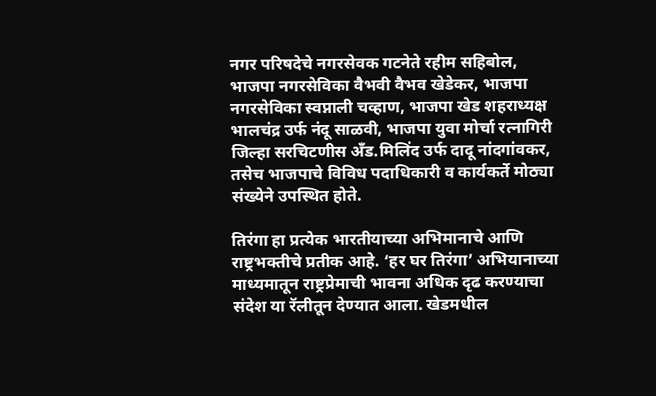नगर परिषदेचे नगरसेवक गटनेते रहीम सहिबोल, भाजपा नगरसेविका वैभवी वैभव खेडेकर, भाजपा नगरसेविका स्वप्नाली चव्हाण, भाजपा खेड शहराध्यक्ष भालचंद्र उर्फ नंदू साळवी, भाजपा युवा मोर्चा रत्नागिरी जिल्हा सरचिटणीस अँड.मिलिंद उर्फ दादू नांदगांवकर, तसेच भाजपाचे विविध पदाधिकारी व कार्यकर्ते मोठ्या संख्येने उपस्थित होते.

तिरंगा हा प्रत्येक भारतीयाच्या अभिमानाचे आणि राष्ट्रभक्तीचे प्रतीक आहे. ‘हर घर तिरंगा’ अभियानाच्या माध्यमातून राष्ट्रप्रेमाची भावना अधिक दृढ करण्याचा संदेश या रॅलीतून देण्यात आला. खेडमधील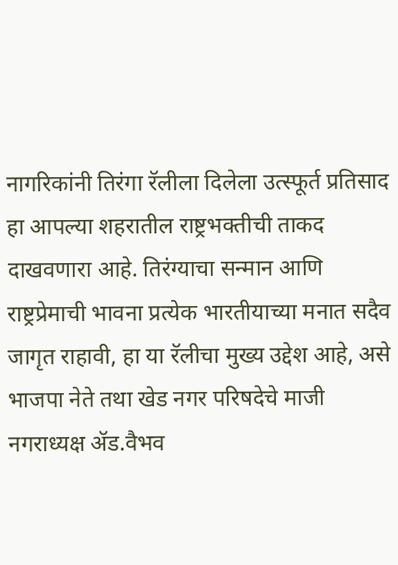नागरिकांनी तिरंगा रॅलीला दिलेला उत्स्फूर्त प्रतिसाद हा आपल्या शहरातील राष्ट्रभक्तीची ताकद दाखवणारा आहे. तिरंग्याचा सन्मान आणि राष्ट्रप्रेमाची भावना प्रत्येक भारतीयाच्या मनात सदैव जागृत राहावी, हा या रॅलीचा मुख्य उद्देश आहे, असे भाजपा नेते तथा खेड नगर परिषदेचे माजी नगराध्यक्ष ॲड.वैभव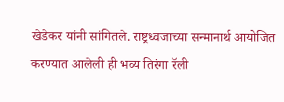खेडेकर यांनी सांगितले. राष्ट्रध्वजाच्या सन्मानार्थ आयोजित करण्यात आलेली ही भव्य तिरंगा रॅली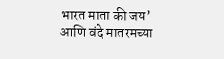भारत माता की जय’ आणि वंदे मातरमच्या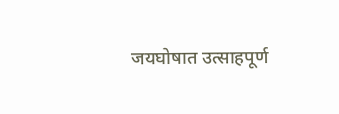जयघोषात उत्साहपूर्ण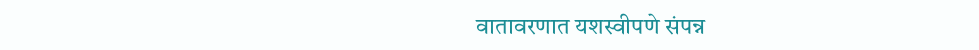वातावरणात यशस्वीपणे संपन्न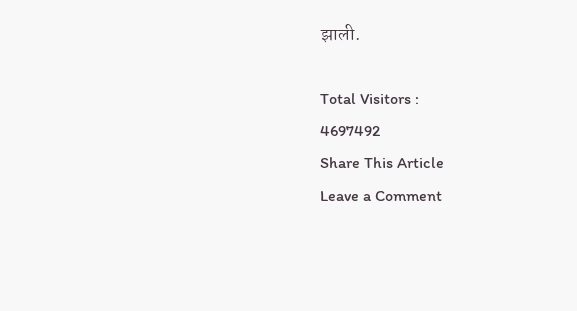झाली.

Total Visitors :
4697492
Share This Article
Leave a Comment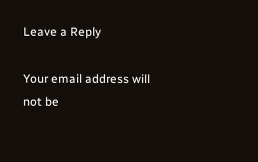Leave a Reply

Your email address will not be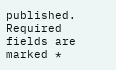published. Required fields are marked *